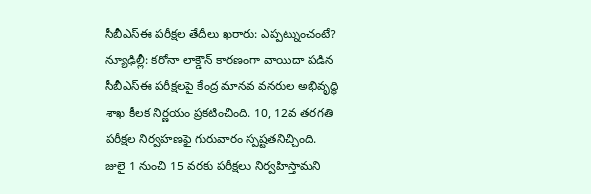సీబీఎస్ఈ పరీక్షల తేదీలు ఖరారు: ఎప్పట్నుంచంటే?
న్యూఢిల్లీ: కరోనా లాక్డౌన్ కారణంగా వాయిదా పడిన సీబీఎస్ఈ పరీక్షలపై కేంద్ర మానవ వనరుల అభివృద్ధి శాఖ కీలక నిర్ణయం ప్రకటించింది. 10, 12వ తరగతి పరీక్షల నిర్వహణఫై గురువారం స్పష్టతనిచ్చింది.
జులై 1 నుంచి 15 వరకు పరీక్షలు నిర్వహిస్తామని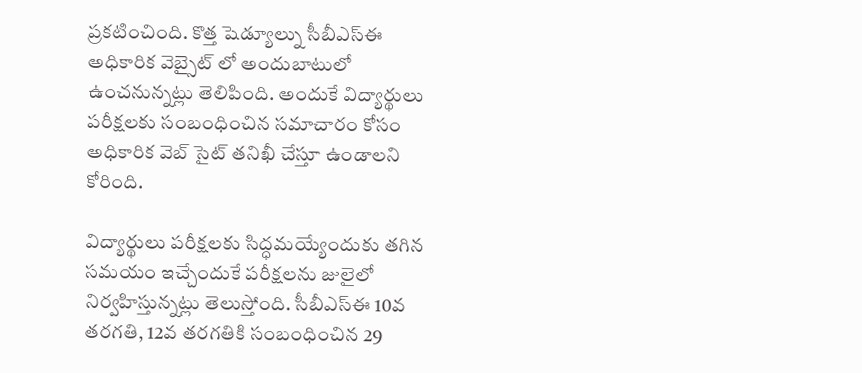ప్రకటించింది. కొత్త షెడ్యూల్ను సీబీఎస్ఈ అధికారిక వెబ్సైట్ లో అందుబాటులో ఉంచనున్నట్లు తెలిపింది. అందుకే విద్యార్థులు పరీక్షలకు సంబంధించిన సమాచారం కోసం అధికారిక వెబ్ సైట్ తనిఖీ చేస్తూ ఉండాలని కోరింది.

విద్యార్థులు పరీక్షలకు సిద్ధమయ్యేందుకు తగిన సమయం ఇచ్చేందుకే పరీక్షలను జులైలో నిర్వహిస్తున్నట్లు తెలుస్తోంది. సీబీఎస్ఈ 10వ తరగతి, 12వ తరగతికి సంబంధించిన 29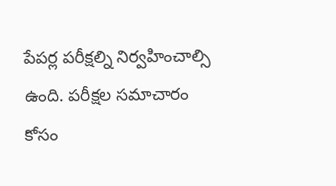పేపర్ల పరీక్షల్ని నిర్వహించాల్సి ఉంది. పరీక్షల సమాచారం కోసం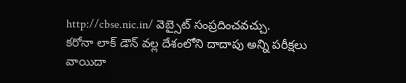http://cbse.nic.in/ వెబ్సైట్ సంప్రదించవచ్చు.
కరోనా లాక్ డౌన్ వల్ల దేశంలోని దాదాపు అన్ని పరీక్షలు వాయిదా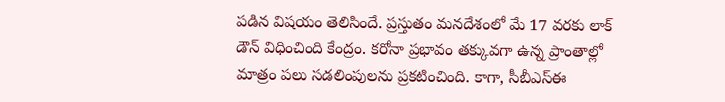పడిన విషయం తెలిసిందే. ప్రస్తుతం మనదేశంలో మే 17 వరకు లాక్ డౌన్ విధించింది కేంద్రం. కరోనా ప్రభావం తక్కువగా ఉన్న ప్రాంతాల్లో మాత్రం పలు సడలింపులను ప్రకటించింది. కాగా, సీబీఎస్ఈ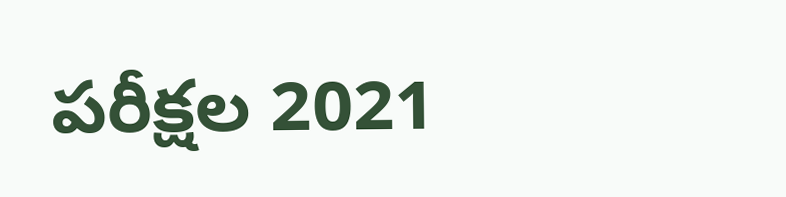పరీక్షల 2021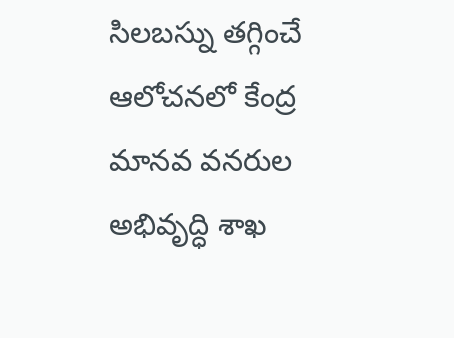సిలబస్ను తగ్గించే ఆలోచనలో కేంద్ర మానవ వనరుల అభివృద్ధి శాఖ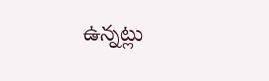ఉన్నట్లు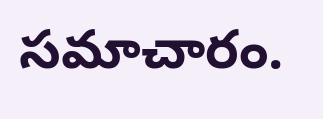సమాచారం.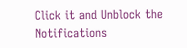Click it and Unblock the Notifications